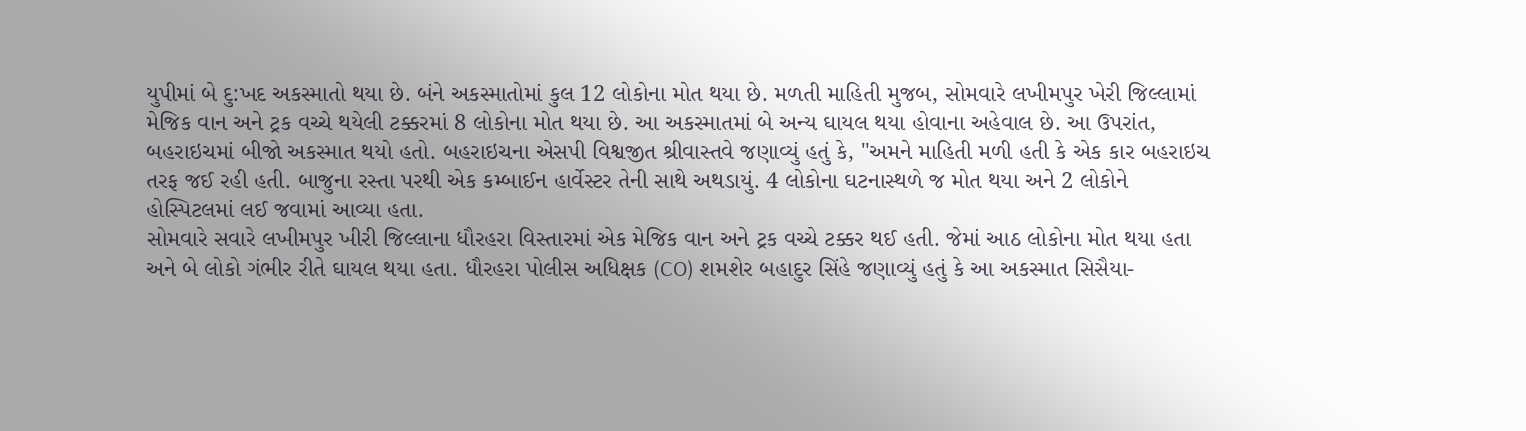યુપીમાં બે દુ:ખદ અકસ્માતો થયા છે. બંને અકસ્માતોમાં કુલ 12 લોકોના મોત થયા છે. મળતી માહિતી મુજબ, સોમવારે લખીમપુર ખેરી જિલ્લામાં મેજિક વાન અને ટ્રક વચ્ચે થયેલી ટક્કરમાં 8 લોકોના મોત થયા છે. આ અકસ્માતમાં બે અન્ય ઘાયલ થયા હોવાના અહેવાલ છે. આ ઉપરાંત, બહરાઇચમાં બીજો અકસ્માત થયો હતો. બહરાઇચના એસપી વિશ્વજીત શ્રીવાસ્તવે જણાવ્યું હતું કે, "અમને માહિતી મળી હતી કે એક કાર બહરાઇચ તરફ જઈ રહી હતી. બાજુના રસ્તા પરથી એક કમ્બાઈન હાર્વેસ્ટર તેની સાથે અથડાયું. 4 લોકોના ઘટનાસ્થળે જ મોત થયા અને 2 લોકોને હોસ્પિટલમાં લઈ જવામાં આવ્યા હતા.
સોમવારે સવારે લખીમપુર ખીરી જિલ્લાના ધૌરહરા વિસ્તારમાં એક મેજિક વાન અને ટ્રક વચ્ચે ટક્કર થઈ હતી. જેમાં આઠ લોકોના મોત થયા હતા અને બે લોકો ગંભીર રીતે ઘાયલ થયા હતા. ધૌરહરા પોલીસ અધિક્ષક (CO) શમશેર બહાદુર સિંહે જણાવ્યું હતું કે આ અકસ્માત સિસૈયા-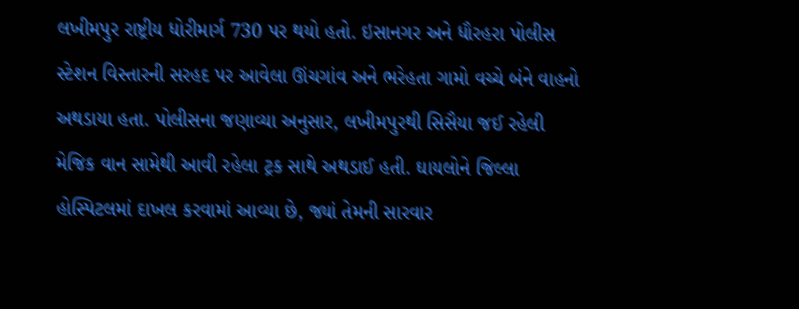લખીમપુર રાષ્ટ્રીય ધોરીમાર્ગ 730 પર થયો હતો. ઇસાનગર અને ધૌરહરા પોલીસ સ્ટેશન વિસ્તારની સરહદ પર આવેલા ઊંચગાંવ અને ભરેહતા ગામો વચ્ચે બંને વાહનો અથડાયા હતા. પોલીસના જણાવ્યા અનુસાર, લખીમપુરથી સિસૈયા જઈ રહેલી મેજિક વાન સામેથી આવી રહેલા ટ્રક સાથે અથડાઈ હતી. ઘાયલોને જિલ્લા હોસ્પિટલમાં દાખલ કરવામાં આવ્યા છે, જ્યાં તેમની સારવાર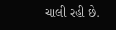ચાલી રહી છે.